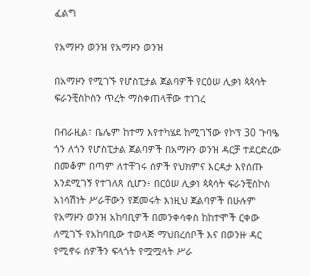ፈልግ

የአማዞን ወንዝ የአማዞን ወንዝ

በአማዞን የሚገኙ የሆስፒታል ጀልባዎች የርዕሠ ሊቃነ ጳጳሳት ፍራንቺስኮስን ጥረት ማስቀጠላቸው ተነገረ

በብራዚል፣ ቤሌም ከተማ እየተካሄደ ከሚገኘው የኮፕ 30 ጉባዔ ጎን ለጎን የሆስፒታል ጀልባዎች በአማዞን ወንዝ ዳርቻ ተደርድረው በመቆም በጣም ለተቸገሩ ሰዎች የህክምና እርዳታ እየሰጡ እንደሚገኝ የተገለጸ ሲሆን፥ በርዕሠ ሊቃነ ጳጳሳት ፍራንቺስኮስ አነሳሽነት ሥራቸውን የጀመሩት እነዚህ ጀልባዎች በሁሉም የአማዞን ወንዝ አከባቢዎች በመንቀሳቀስ ከከተሞች ርቀው ለሚገኙ የአከባቢው ተወላጅ ማህበረሰቦች እና በወንዙ ዳር የሚኖሩ ሰዎችን ፍላጎት የሟሟላት ሥራ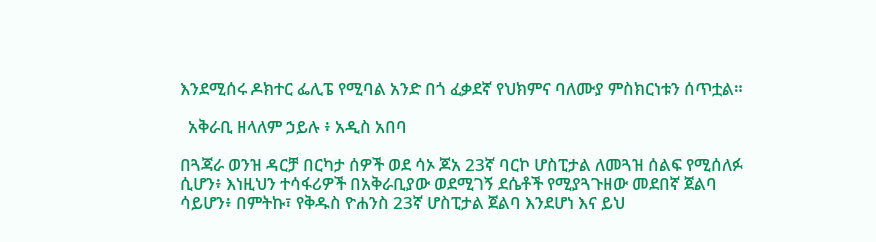እንደሚሰሩ ዶክተር ፌሊፔ የሚባል አንድ በጎ ፈቃደኛ የህክምና ባለሙያ ምስክርነቱን ሰጥቷል።

  አቅራቢ ዘላለም ኃይሉ ፥ አዲስ አበባ

በጓጃራ ወንዝ ዳርቻ በርካታ ሰዎች ወደ ሳኦ ጆአ 23ኛ ባርኮ ሆስፒታል ለመጓዝ ሰልፍ የሚሰለፉ ሲሆን፥ እነዚህን ተሳፋሪዎች በአቅራቢያው ወደሚገኝ ደሴቶች የሚያጓጉዘው መደበኛ ጀልባ ሳይሆን፥ በምትኩ፣ የቅዱስ ዮሐንስ 23ኛ ሆስፒታል ጀልባ እንደሆነ እና ይህ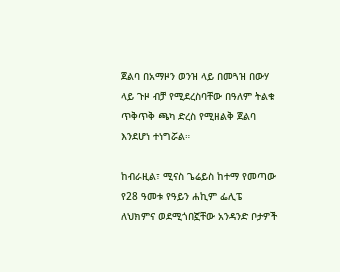ጀልባ በአማዞን ወንዝ ላይ በመጓዝ በውሃ ላይ ጉዞ ብቻ የሚደረስባቸው በዓለም ትልቁ ጥቅጥቅ ጫካ ድረስ የሚዘልቅ ጀልባ እንደሆነ ተነግሯል።

ከብራዚል፣ ሚናስ ጌሬይስ ከተማ የመጣው የ28 ዓመቱ የዓይን ሐኪም ፌሊፔ ለህክምና ወደሚጎበኟቸው አንዳንድ ቦታዎች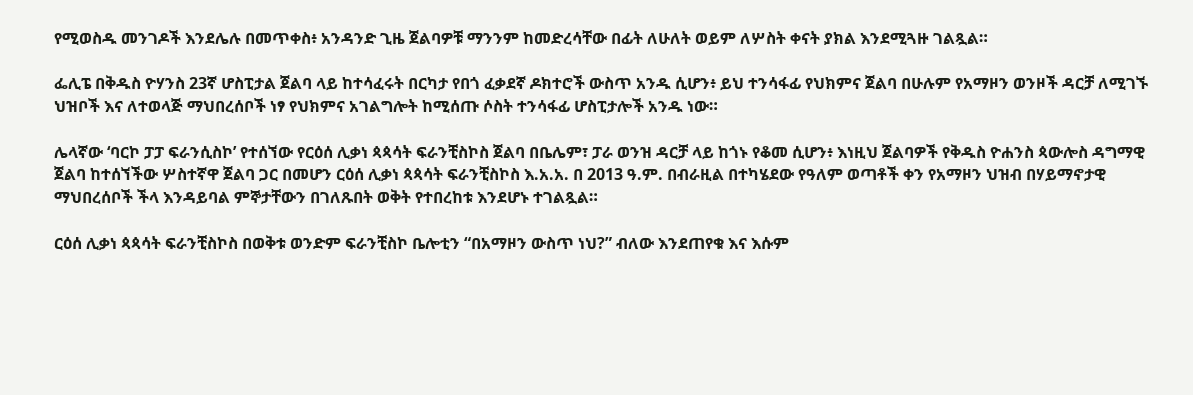የሚወስዱ መንገዶች እንደሌሉ በመጥቀስ፥ አንዳንድ ጊዜ ጀልባዎቹ ማንንም ከመድረሳቸው በፊት ለሁለት ወይም ለሦስት ቀናት ያክል እንደሚጓዙ ገልጿል።

ፌሊፔ በቅዱስ ዮሃንስ 23ኛ ሆስፒታል ጀልባ ላይ ከተሳፈሩት በርካታ የበጎ ፈቃደኛ ዶክተሮች ውስጥ አንዱ ሲሆን፥ ይህ ተንሳፋፊ የህክምና ጀልባ በሁሉም የአማዞን ወንዞች ዳርቻ ለሚገኙ ህዝቦች እና ለተወላጅ ማህበረሰቦች ነፃ የህክምና አገልግሎት ከሚሰጡ ሶስት ተንሳፋፊ ሆስፒታሎች አንዱ ነው።

ሌላኛው ‘ባርኮ ፓፓ ፍራንሲስኮ’ የተሰኘው የርዕሰ ሊቃነ ጳጳሳት ፍራንቺስኮስ ጀልባ በቤሌም፣ ፓራ ወንዝ ዳርቻ ላይ ከጎኑ የቆመ ሲሆን፥ እነዚህ ጀልባዎች የቅዱስ ዮሐንስ ጳውሎስ ዳግማዊ ጀልባ ከተሰኘችው ሦስተኛዋ ጀልባ ጋር በመሆን ርዕሰ ሊቃነ ጳጳሳት ፍራንቺስኮስ እ.አ.አ. በ 2013 ዓ.ም. በብራዚል በተካሄደው የዓለም ወጣቶች ቀን የአማዞን ህዝብ በሃይማኖታዊ ማህበረሰቦች ችላ እንዳይባል ምኞታቸውን በገለጹበት ወቅት የተበረከቱ እንደሆኑ ተገልጿል።

ርዕሰ ሊቃነ ጳጳሳት ፍራንቺስኮስ በወቅቱ ወንድም ፍራንቺስኮ ቤሎቲን “በአማዞን ውስጥ ነህ?” ብለው እንደጠየቁ እና እሱም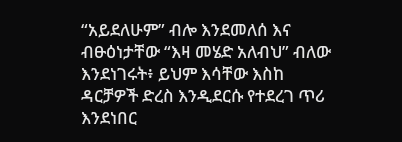“አይደለሁም” ብሎ እንደመለሰ እና ብፁዕነታቸው “እዛ መሄድ አለብህ” ብለው እንደነገሩት፥ ይህም እሳቸው እስከ ዳርቻዎች ድረስ እንዲደርሱ የተደረገ ጥሪ እንደነበር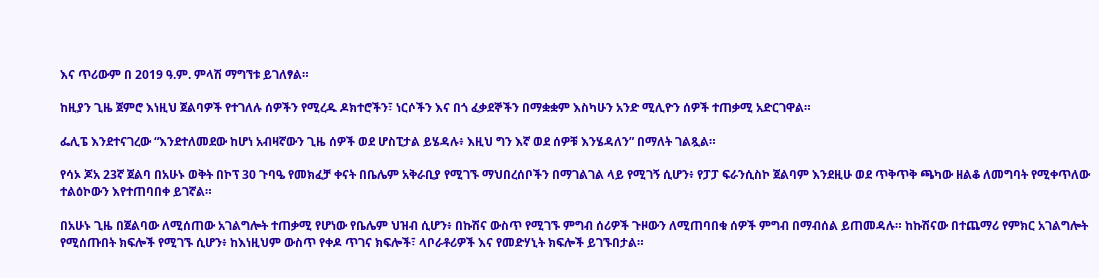እና ጥሪውም በ 2019 ዓ.ም. ምላሽ ማግኘቱ ይገለፃል።

ከዚያን ጊዜ ጀምሮ እነዚህ ጀልባዎች የተገለሉ ሰዎችን የሚረዱ ዶክተሮችን፣ ነርሶችን እና በጎ ፈቃደኞችን በማቋቋም እስካሁን አንድ ሚሊዮን ሰዎች ተጠቃሚ አድርገዋል።

ፌሊፔ እንደተናገረው “እንደተለመደው ከሆነ አብዛኛውን ጊዜ ሰዎች ወደ ሆስፒታል ይሄዳሉ፥ እዚህ ግን እኛ ወደ ሰዎቹ እንሄዳለን” በማለት ገልጿል።

የሳኦ ጆአ 23ኛ ጀልባ በአሁኑ ወቅት በኮፕ 30 ጉባዔ የመክፈቻ ቀናት በቤሌም አቅራቢያ የሚገኙ ማህበረሰቦችን በማገልገል ላይ የሚገኝ ሲሆን፥ የፓፓ ፍራንሲስኮ ጀልባም እንደዚሁ ወደ ጥቅጥቅ ጫካው ዘልቆ ለመግባት የሚቀጥለው ተልዕኮውን እየተጠባበቀ ይገኛል።

በአሁኑ ጊዜ በጀልባው ለሚሰጠው አገልግሎት ተጠቃሚ የሆነው የቤሌም ህዝብ ሲሆን፥ በኩሽና ውስጥ የሚገኙ ምግብ ሰሪዎች ጉዞውን ለሚጠባበቁ ሰዎች ምግብ በማብሰል ይጠመዳሉ። ከኩሽናው በተጨማሪ የምክር አገልግሎት የሚሰጡበት ክፍሎች የሚገኙ ሲሆን፥ ከእነዚህም ውስጥ የቀዶ ጥገና ክፍሎች፣ ላቦራቶሪዎች እና የመድሃኒት ክፍሎች ይገኙበታል።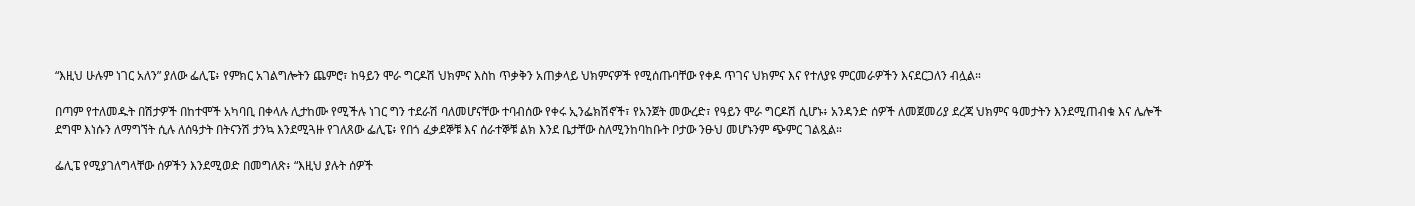“እዚህ ሁሉም ነገር አለን” ያለው ፌሊፔ፥ የምክር አገልግሎትን ጨምሮ፣ ከዓይን ሞራ ግርዶሽ ህክምና እስከ ጥቃቅን አጠቃላይ ህክምናዎች የሚሰጡባቸው የቀዶ ጥገና ህክምና እና የተለያዩ ምርመራዎችን እናደርጋለን ብሏል።

በጣም የተለመዱት በሽታዎች በከተሞች አካባቢ በቀላሉ ሊታከሙ የሚችሉ ነገር ግን ተደራሽ ባለመሆናቸው ተባብሰው የቀሩ ኢንፌክሽኖች፣ የአንጀት መውረድ፣ የዓይን ሞራ ግርዶሽ ሲሆኑ፥ አንዳንድ ሰዎች ለመጀመሪያ ደረጃ ህክምና ዓመታትን እንደሚጠብቁ እና ሌሎች ደግሞ እነሱን ለማግኘት ሲሉ ለሰዓታት በትናንሽ ታንኳ እንደሚጓዙ የገለጸው ፌሊፔ፥ የበጎ ፈቃደኞቹ እና ሰራተኞቹ ልክ እንደ ቤታቸው ስለሚንከባከቡት ቦታው ንፁህ መሆኑንም ጭምር ገልጿል።

ፌሊፔ የሚያገለግላቸው ሰዎችን እንደሚወድ በመግለጽ፥ “እዚህ ያሉት ሰዎች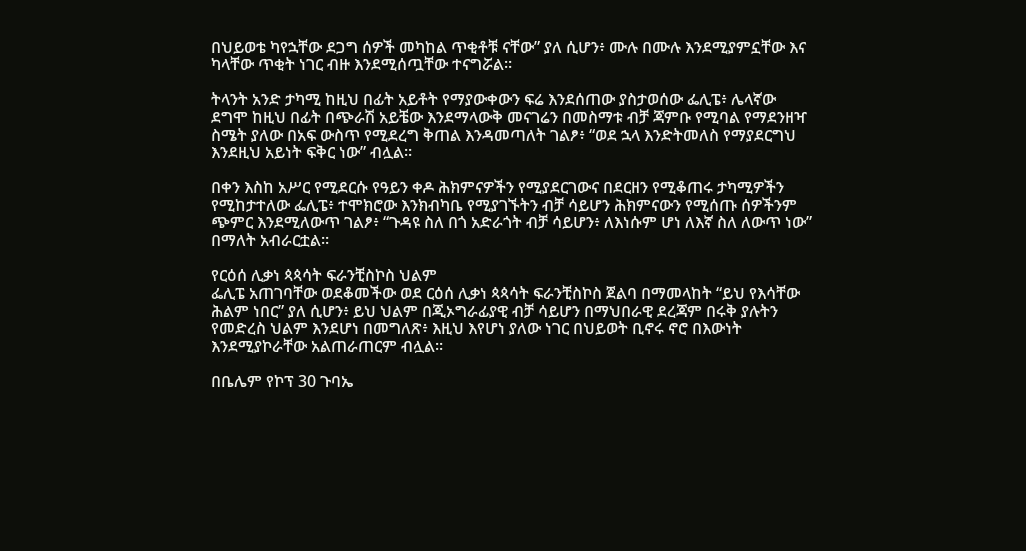በህይወቴ ካየኋቸው ደጋግ ሰዎች መካከል ጥቂቶቹ ናቸው” ያለ ሲሆን፥ ሙሉ በሙሉ እንደሚያምኗቸው እና ካላቸው ጥቂት ነገር ብዙ እንደሚሰጧቸው ተናግሯል።

ትላንት አንድ ታካሚ ከዚህ በፊት አይቶት የማያውቀውን ፍሬ እንደሰጠው ያስታወሰው ፌሊፔ፥ ሌላኛው ደግሞ ከዚህ በፊት በጭራሽ አይቼው እንደማላውቅ መናገሬን በመስማቱ ብቻ ጃምቡ የሚባል የማደንዘዣ ስሜት ያለው በአፍ ውስጥ የሚደረግ ቅጠል እንዳመጣለት ገልፆ፥ “ወደ ኋላ እንድትመለስ የማያደርግህ እንደዚህ አይነት ፍቅር ነው” ብሏል።

በቀን እስከ አሥር የሚደርሱ የዓይን ቀዶ ሕክምናዎችን የሚያደርገውና በደርዘን የሚቆጠሩ ታካሚዎችን የሚከታተለው ፌሊፔ፥ ተሞክሮው እንክብካቤ የሚያገኙትን ብቻ ሳይሆን ሕክምናውን የሚሰጡ ሰዎችንም ጭምር እንደሚለውጥ ገልፆ፥ “ጉዳዩ ስለ በጎ አድራጎት ብቻ ሳይሆን፥ ለእነሱም ሆነ ለእኛ ስለ ለውጥ ነው” በማለት አብራርቷል።

የርዕሰ ሊቃነ ጳጳሳት ፍራንቺስኮስ ህልም
ፌሊፔ አጠገባቸው ወደቆመችው ወደ ርዕሰ ሊቃነ ጳጳሳት ፍራንቺስኮስ ጀልባ በማመላከት “ይህ የእሳቸው ሕልም ነበር” ያለ ሲሆን፥ ይህ ህልም በጂኦግራፊያዊ ብቻ ሳይሆን በማህበራዊ ደረጃም በሩቅ ያሉትን የመድረስ ህልም እንደሆነ በመግለጽ፥ እዚህ እየሆነ ያለው ነገር በህይወት ቢኖሩ ኖሮ በእውነት እንደሚያኮራቸው አልጠራጠርም ብሏል።

በቤሌም የኮፕ 30 ጉባኤ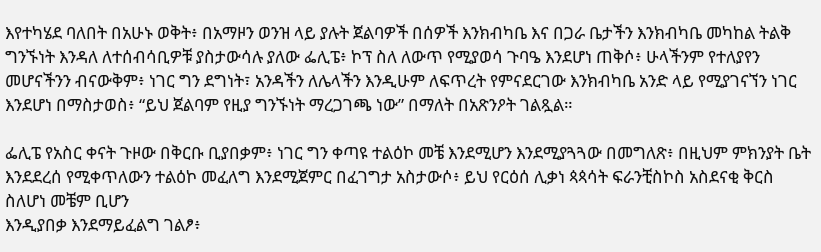እየተካሄደ ባለበት በአሁኑ ወቅት፥ በአማዞን ወንዝ ላይ ያሉት ጀልባዎች በሰዎች እንክብካቤ እና በጋራ ቤታችን እንክብካቤ መካከል ትልቅ ግንኙነት እንዳለ ለተሰብሳቢዎቹ ያስታውሳሉ ያለው ፌሊፔ፥ ኮፕ ስለ ለውጥ የሚያወሳ ጉባዔ እንደሆነ ጠቅሶ፥ ሁላችንም የተለያየን መሆናችንን ብናውቅም፥ ነገር ግን ደግነት፣ አንዳችን ለሌላችን እንዲሁም ለፍጥረት የምናደርገው እንክብካቤ አንድ ላይ የሚያገናኘን ነገር እንደሆነ በማስታወስ፥ “ይህ ጀልባም የዚያ ግንኙነት ማረጋገጫ ነው” በማለት በአጽንዖት ገልጿል።

ፌሊፔ የአስር ቀናት ጉዞው በቅርቡ ቢያበቃም፥ ነገር ግን ቀጣዩ ተልዕኮ መቼ እንደሚሆን እንደሚያጓጓው በመግለጽ፥ በዚህም ምክንያት ቤት እንደደረሰ የሚቀጥለውን ተልዕኮ መፈለግ እንደሚጀምር በፈገግታ አስታውሶ፥ ይህ የርዕሰ ሊቃነ ጳጳሳት ፍራንቺስኮስ አስደናቂ ቅርስ ስለሆነ መቼም ቢሆን
እንዲያበቃ እንደማይፈልግ ገልፆ፥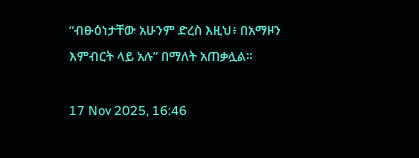“ብፁዕነታቸው አሁንም ድረስ እዚህ፥ በአማዞን እምብርት ላይ አሉ” በማለት አጠቃሏል።

17 Nov 2025, 16:46